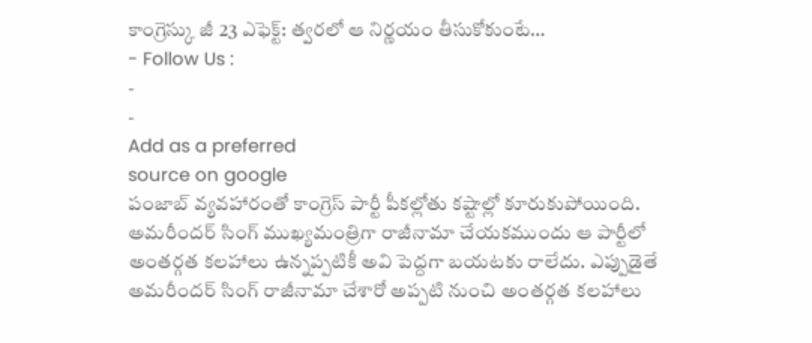కాంగ్రెస్కు జీ 23 ఎఫెక్ట్: త్వరలో ఆ నిర్ణయం తీసుకోకుంటే…
- Follow Us :
-
-
Add as a preferred
source on google
పంజాబ్ వ్యవహారంతో కాంగ్రెస్ పార్టీ పీకల్లోతు కష్టాల్లో కూరుకుపోయింది. అమరీందర్ సింగ్ ముఖ్యమంత్రిగా రాజీనామా చేయకముందు ఆ పార్టీలో అంతర్గత కలహాలు ఉన్నప్పటికీ అవి పెద్దగా బయటకు రాలేదు. ఎప్పుడైతే అమరీందర్ సింగ్ రాజీనామా చేశారో అప్పటి నుంచి అంతర్గత కలహాలు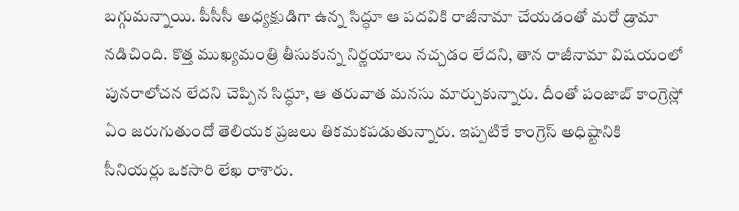బగ్గుమన్నాయి. పీసీసీ అధ్యక్షుడిగా ఉన్న సిద్ధూ ఆ పదవికి రాజీనామా చేయడంతో మరో డ్రామా నడిచింది. కొత్త ముఖ్యమంత్రి తీసుకున్న నిర్ణయాలు నచ్చడం లేదని, తాన రాజీనామా విషయంలో పునరాలోచన లేదని చెప్పిన సిద్ధూ, ఆ తరువాత మనసు మార్చుకున్నారు. దీంతో పంజాబ్ కాంగ్రెస్లో ఏం జరుగుతుందో తెలియక ప్రజలు తికమకపడుతున్నారు. ఇప్పటికే కాంగ్రెస్ అధిష్టానికి సీనియర్లు ఒకసారి లేఖ రాశారు.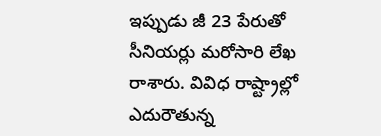ఇప్పుడు జీ 23 పేరుతో సీనియర్లు మరోసారి లేఖ రాశారు. వివిధ రాష్ట్రాల్లో ఎదురౌతున్న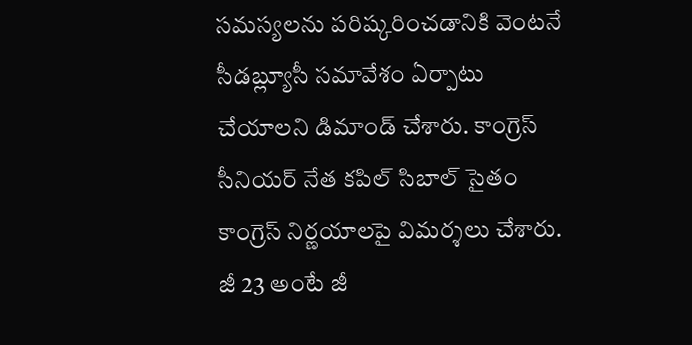సమస్యలను పరిష్కరించడానికి వెంటనే సీడబ్ల్యూసీ సమావేశం ఏర్పాటు చేయాలని డిమాండ్ చేశారు. కాంగ్రెస్ సీనియర్ నేత కపిల్ సిబాల్ సైతం కాంగ్రెస్ నిర్ణయాలపై విమర్శలు చేశారు. జీ 23 అంటే జీ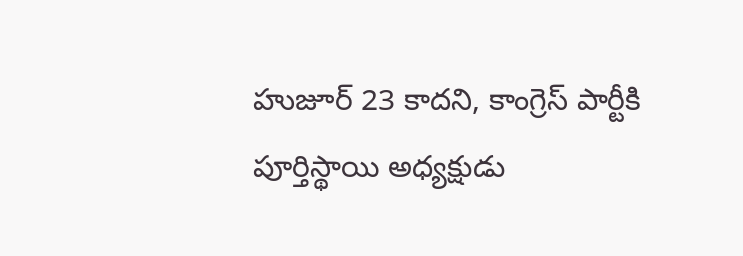హుజూర్ 23 కాదని, కాంగ్రెస్ పార్టీకి పూర్తిస్థాయి అధ్యక్షుడు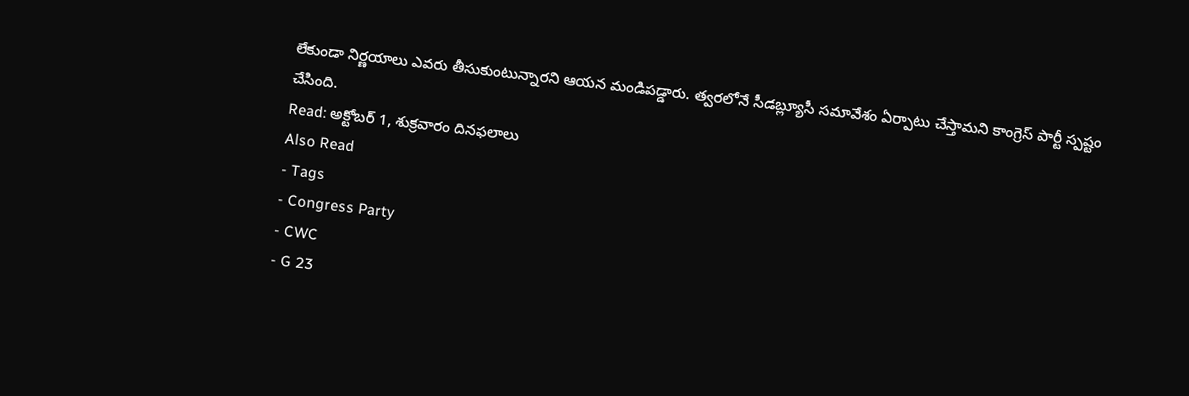లేకుండా నిర్ణయాలు ఎవరు తీసుకుంటున్నారని ఆయన మండిపడ్డారు. త్వరలోనే సీడబ్ల్యూసీ సమావేశం ఏర్పాటు చేస్తామని కాంగ్రెస్ పార్టీ స్పష్టం చేసింది.
Read: అక్టోబర్ 1, శుక్రవారం దినఫలాలు
Also Read
- Tags
- Congress Party
- CWC
- G 23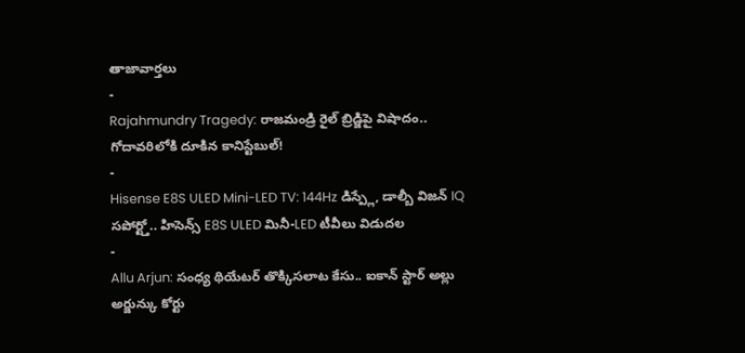తాజావార్తలు
-
Rajahmundry Tragedy: రాజమండ్రి రైల్ బ్రిడ్జిపై విషాదం.. గోదావరిలోకి దూకిన కానిస్టేబుల్!
-
Hisense E8S ULED Mini-LED TV: 144Hz డిస్ప్లే, డాల్బీ విజన్ IQ సపోర్ట్తో.. హిసెన్స్ E8S ULED మినీ-LED టీవీలు విడుదల
-
Allu Arjun: సంధ్య థియేటర్ తొక్కిసలాట కేసు.. ఐకాన్ స్టార్ అల్లు అర్జున్కు కోర్టు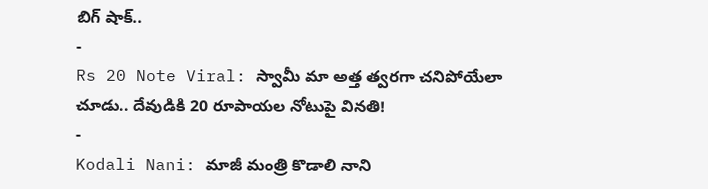బిగ్ షాక్..
-
Rs 20 Note Viral: స్వామీ మా అత్త త్వరగా చనిపోయేలా చూడు.. దేవుడికి 20 రూపాయల నోటుపై వినతి!
-
Kodali Nani: మాజీ మంత్రి కొడాలి నాని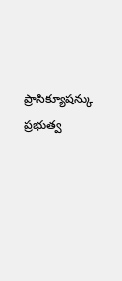ప్రాసిక్యూషన్కు ప్రభుత్వ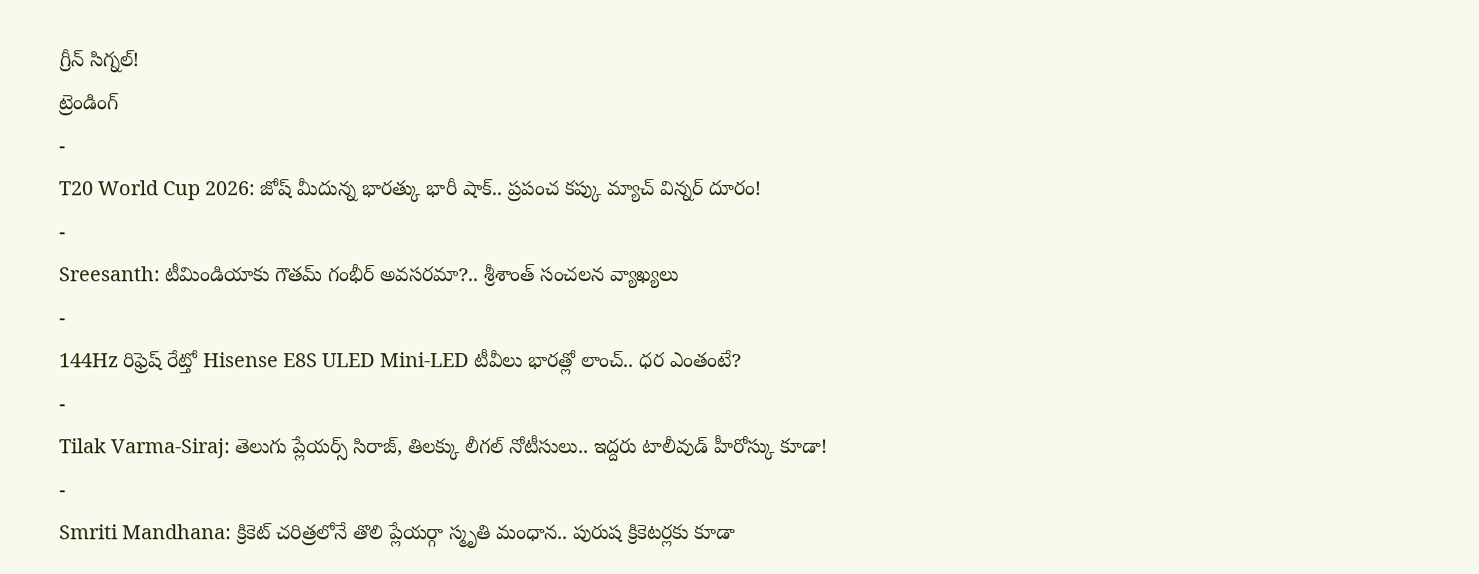గ్రీన్ సిగ్నల్!
ట్రెండింగ్
-
T20 World Cup 2026: జోష్ మీదున్న భారత్కు భారీ షాక్.. ప్రపంచ కప్కు మ్యాచ్ విన్నర్ దూరం!
-
Sreesanth: టీమిండియాకు గౌతమ్ గంభీర్ అవసరమా?.. శ్రీశాంత్ సంచలన వ్యాఖ్యలు
-
144Hz రిఫ్రెష్ రేట్తో Hisense E8S ULED Mini-LED టీవీలు భారత్లో లాంచ్.. ధర ఎంతంటే?
-
Tilak Varma-Siraj: తెలుగు ప్లేయర్స్ సిరాజ్, తిలక్కు లీగల్ నోటీసులు.. ఇద్దరు టాలీవుడ్ హీరోస్కు కూడా!
-
Smriti Mandhana: క్రికెట్ చరిత్రలోనే తొలి ప్లేయర్గా స్మృతి మంధాన.. పురుష క్రికెటర్లకు కూడా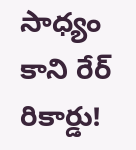సాధ్యం కాని రేర్ రికార్డు!